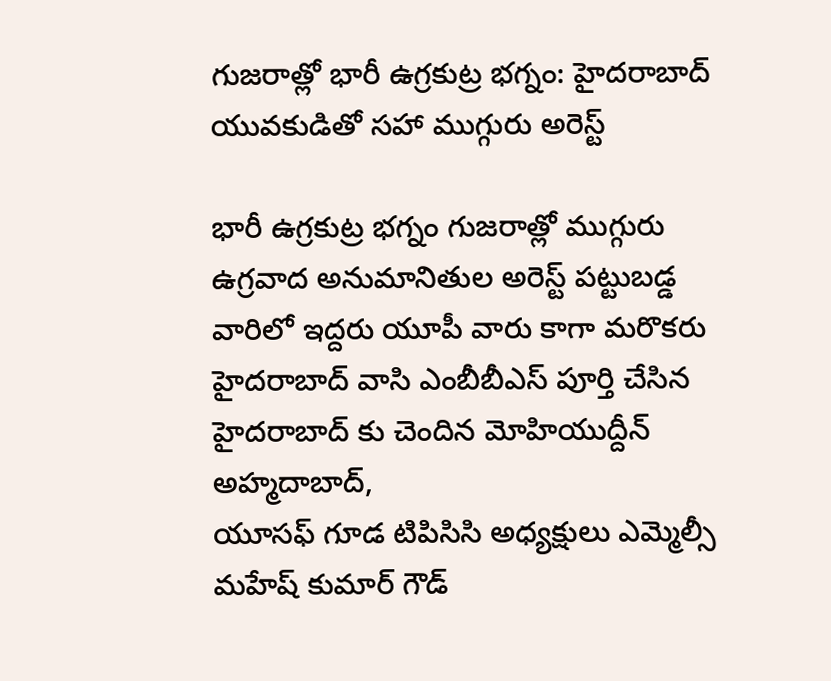గుజరాత్లో భారీ ఉగ్రకుట్ర భగ్నం: హైదరాబాద్ యువకుడితో సహా ముగ్గురు అరెస్ట్

భారీ ఉగ్రకుట్ర భగ్నం గుజరాత్లో ముగ్గురు ఉగ్రవాద అనుమానితుల అరెస్ట్ పట్టుబడ్డ వారిలో ఇద్దరు యూపీ వారు కాగా మరొకరు హైదరాబాద్ వాసి ఎంబీబీఎస్ పూర్తి చేసిన హైదరాబాద్ కు చెందిన మోహియుద్దీన్ అహ్మదాబాద్,
యూసఫ్ గూడ టిపిసిసి అధ్యక్షులు ఎమ్మెల్సీ మహేష్ కుమార్ గౌడ్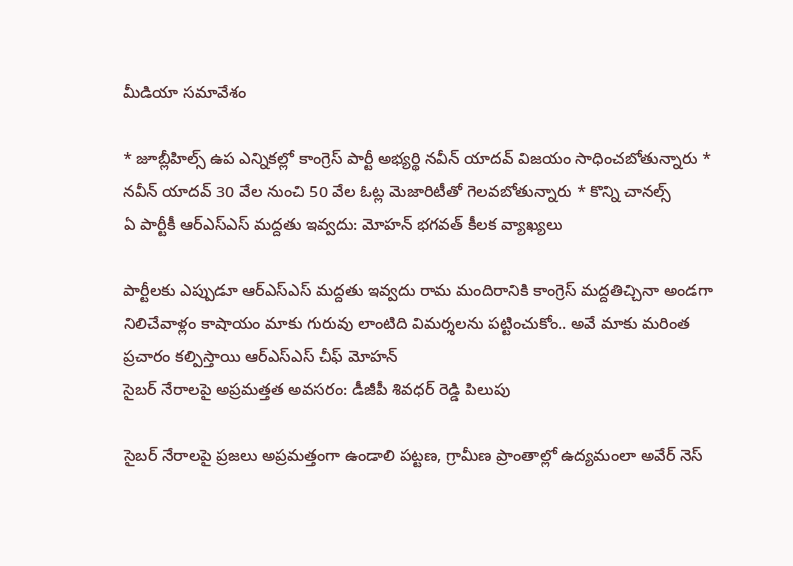మీడియా సమావేశం

* జూబ్లీహిల్స్ ఉప ఎన్నికల్లో కాంగ్రెస్ పార్టీ అభ్యర్థి నవీన్ యాదవ్ విజయం సాధించబోతున్నారు * నవీన్ యాదవ్ 30 వేల నుంచి 50 వేల ఓట్ల మెజారిటీతో గెలవబోతున్నారు * కొన్ని చానల్స్
ఏ పార్టీకీ ఆర్ఎస్ఎస్ మద్దతు ఇవ్వదు: మోహన్ భగవత్ కీలక వ్యాఖ్యలు

పార్టీలకు ఎప్పుడూ ఆర్ఎస్ఎస్ మద్దతు ఇవ్వదు రామ మందిరానికి కాంగ్రెస్ మద్దతిచ్చినా అండగా నిలిచేవాళ్లం కాషాయం మాకు గురువు లాంటిది విమర్శలను పట్టించుకోం.. అవే మాకు మరింత ప్రచారం కల్పిస్తాయి ఆర్ఎస్ఎస్ చీఫ్ మోహన్
సైబర్ నేరాలపై అప్రమత్తత అవసరం: డీజీపీ శివధర్ రెడ్డి పిలుపు

సైబర్ నేరాలపై ప్రజలు అప్రమత్తంగా ఉండాలి పట్టణ, గ్రామీణ ప్రాంతాల్లో ఉద్యమంలా అవేర్ నెస్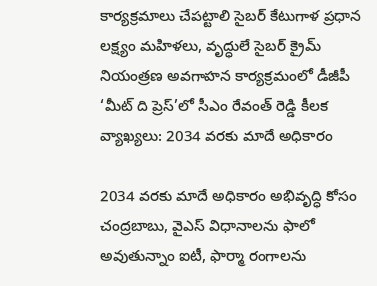కార్యక్రమాలు చేపట్టాలి సైబర్ కేటుగాళ ప్రధాన లక్ష్యం మహిళలు, వృద్ధులే సైబర్ క్రైమ్ నియంత్రణ అవగాహన కార్యక్రమంలో డీజీపీ
‘మీట్ ది ప్రెస్’లో సీఎం రేవంత్ రెడ్డి కీలక వ్యాఖ్యలు: 2034 వరకు మాదే అధికారం

2034 వరకు మాదే అధికారం అభివృద్ధి కోసం చంద్రబాబు, వైఎస్ విధానాలను ఫాలో అవుతున్నాం ఐటీ, ఫార్మా రంగాలను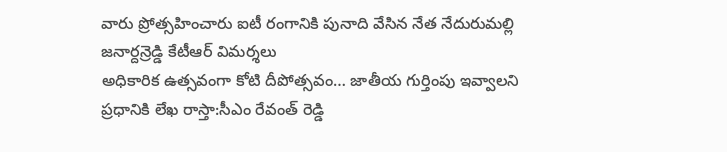వారు ప్రోత్సహించారు ఐటీ రంగానికి పునాది వేసిన నేత నేదురుమల్లి జనార్దన్రెడ్డి కేటీఆర్ విమర్శలు
అధికారిక ఉత్సవంగా కోటి దీపోత్సవం… జాతీయ గుర్తింపు ఇవ్వాలని ప్రధానికి లేఖ రాస్తా:సీఎం రేవంత్ రెడ్డి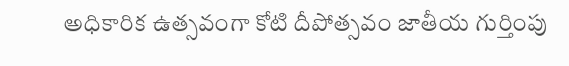అధికారిక ఉత్సవంగా కోటి దీపోత్సవం జాతీయ గుర్తింపు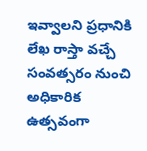ఇవ్వాలని ప్రధానికి లేఖ రాస్తా వచ్చే సంవత్సరం నుంచి అధికారిక ఉత్సవంగా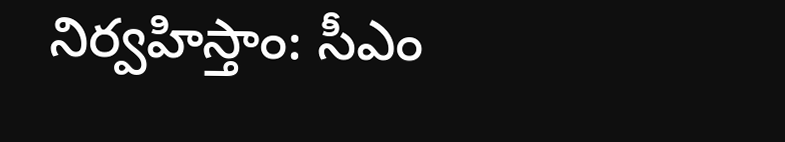నిర్వహిస్తాం: సీఎం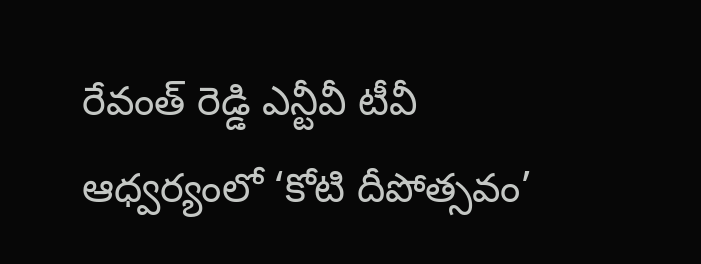రేవంత్ రెడ్డి ఎన్టీవీ టీవీ ఆధ్వర్యంలో ‘కోటి దీపోత్సవం’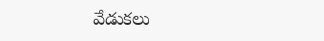వేడుకలు